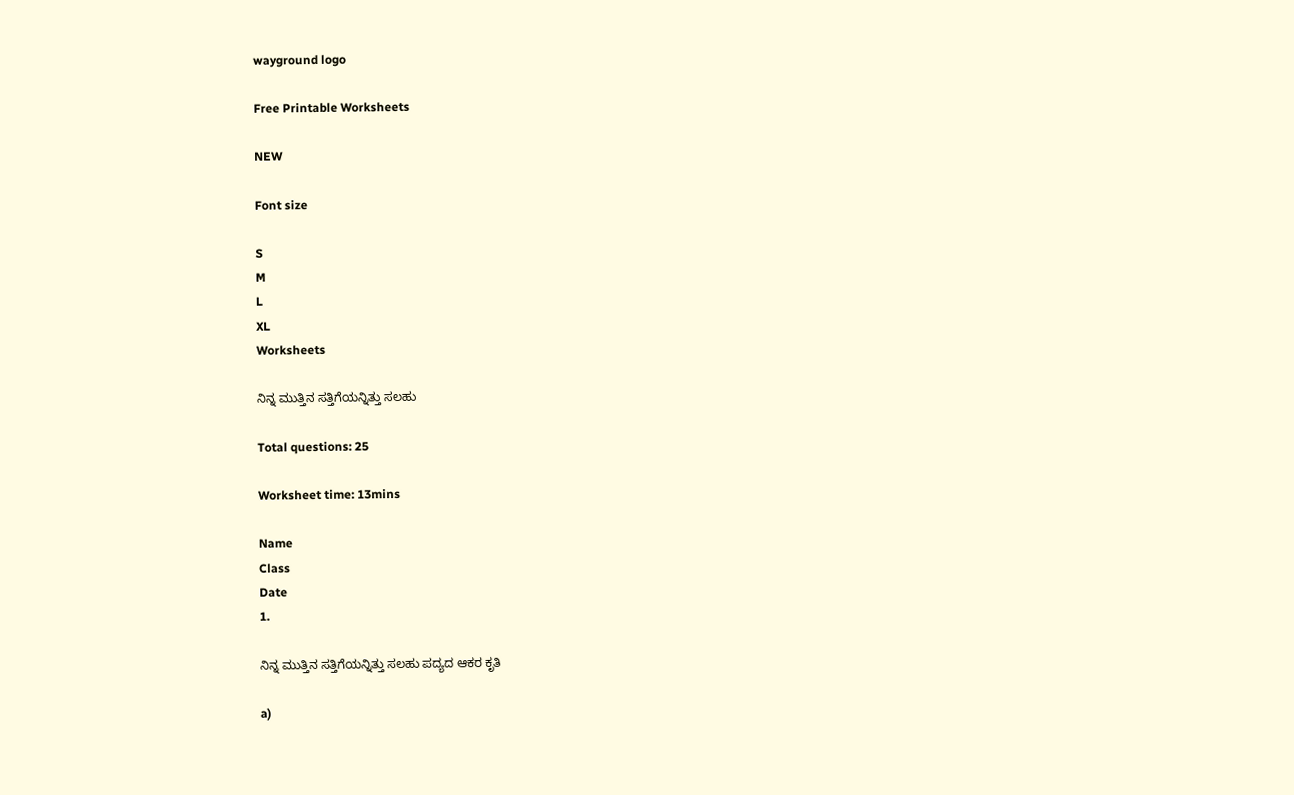wayground logo

Free Printable Worksheets

NEW

Font size

S
M
L
XL
Worksheets

ನಿನ್ನ ಮುತ್ತಿನ ಸತ್ತಿಗೆಯನ್ನಿತ್ತು ಸಲಹು

Total questions: 25

Worksheet time: 13mins

Name
Class
Date
1.

ನಿನ್ನ ಮುತ್ತಿನ ಸತ್ತಿಗೆಯನ್ನಿತ್ತು ಸಲಹು ಪದ್ಯದ ಆಕರ ಕೃತಿ

a)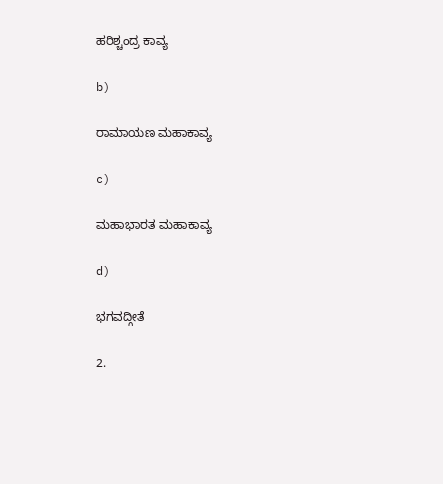ಹರಿಶ್ಚಂದ್ರ ಕಾವ್ಯ

b)

ರಾಮಾಯಣ ಮಹಾಕಾವ್ಯ

c)

ಮಹಾಭಾರತ ಮಹಾಕಾವ್ಯ

d)

ಭಗವದ್ಗೀತೆ

2.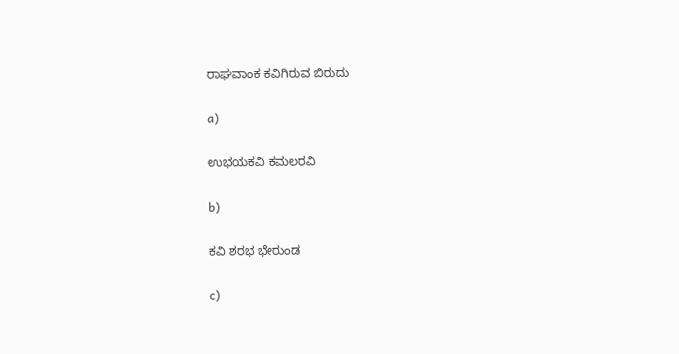ರಾಘವಾಂಕ ಕವಿಗಿರುವ ಬಿರುದು

a)

ಉಭಯಕವಿ ಕಮಲರವಿ

b)

ಕವಿ ಶರಭ ಭೇರುಂಡ

c)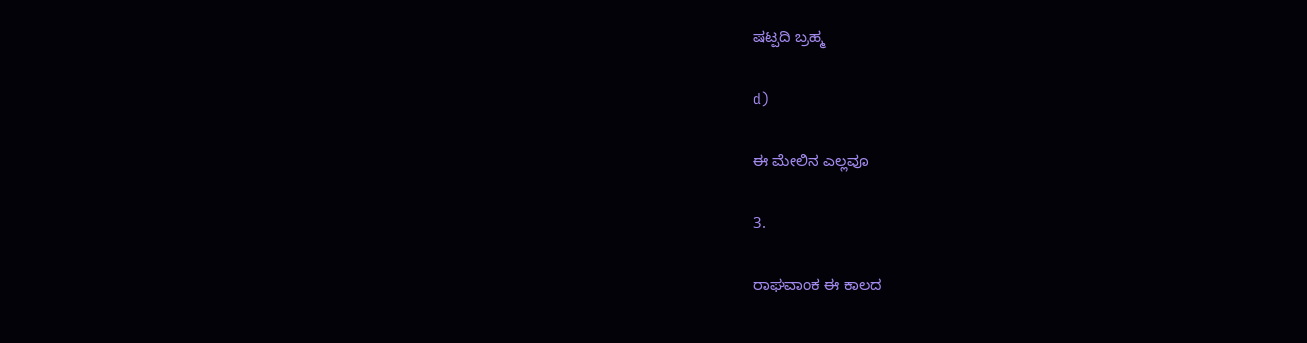ಷಟ್ಪದಿ ಬ್ರಹ್ಮ

d)

ಈ ಮೇಲಿನ ಎಲ್ಲವೂ

3.

ರಾಘವಾಂಕ ಈ ಕಾಲದ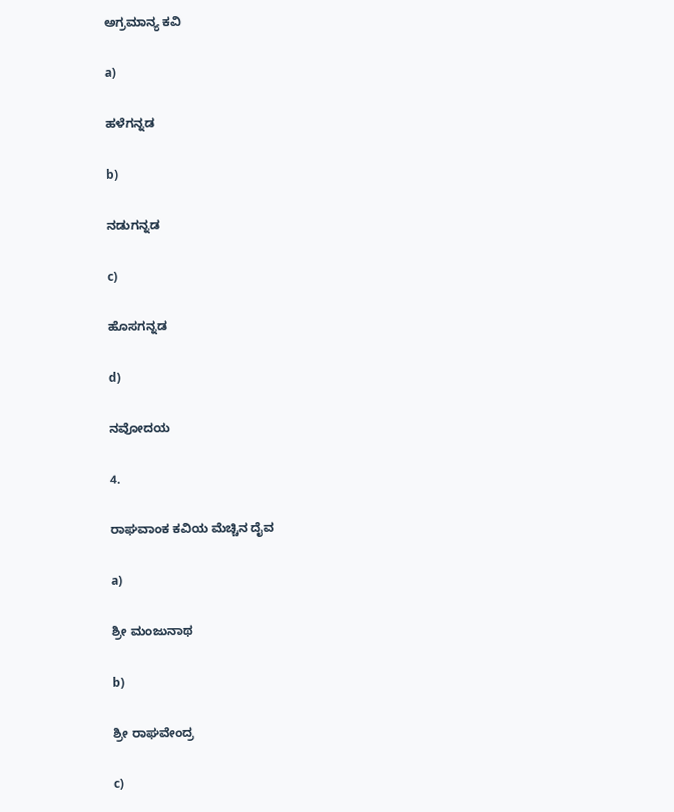ಅಗ್ರಮಾನ್ಯ ಕವಿ

a)

ಹಳೆಗನ್ನಡ

b)

ನಡುಗನ್ನಡ

c)

ಹೊಸಗನ್ನಡ

d)

ನವೋದಯ

4.

ರಾಘವಾಂಕ ಕವಿಯ ಮೆಚ್ಚಿನ ದೈವ

a)

ಶ್ರೀ ಮಂಜುನಾಥ

b)

ಶ್ರೀ ರಾಘವೇಂದ್ರ

c)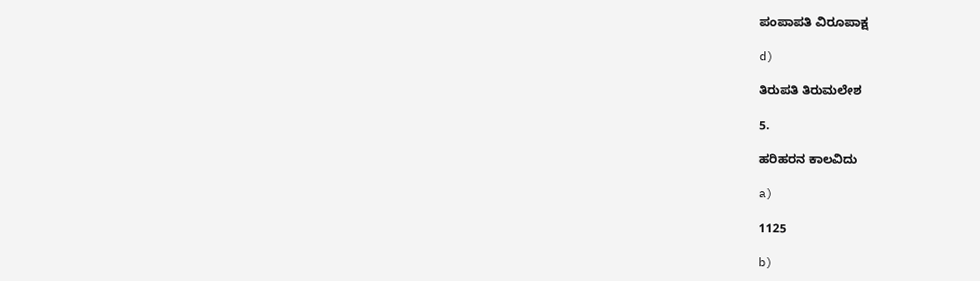ಪಂಪಾಪತಿ ವಿರೂಪಾಕ್ಷ

d)

ತಿರುಪತಿ ತಿರುಮಲೇಶ

5.

ಹರಿಹರನ ಕಾಲವಿದು

a)

1125

b)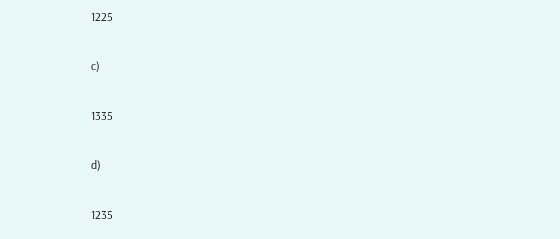1225

c)

1335

d)

1235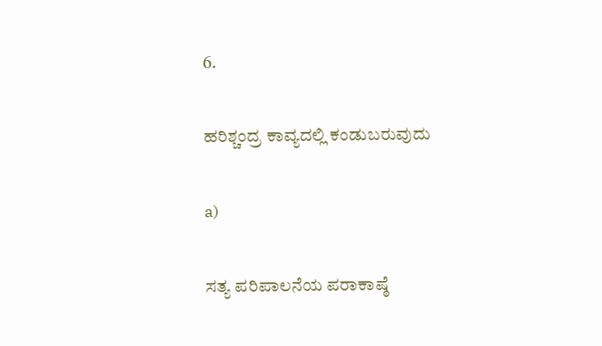6.

ಹರಿಶ್ಚಂದ್ರ ಕಾವ್ಯದಲ್ಲಿ ಕಂಡುಬರುವುದು

a)

ಸತ್ಯ ಪರಿಪಾಲನೆಯ ಪರಾಕಾಷ್ಠೆ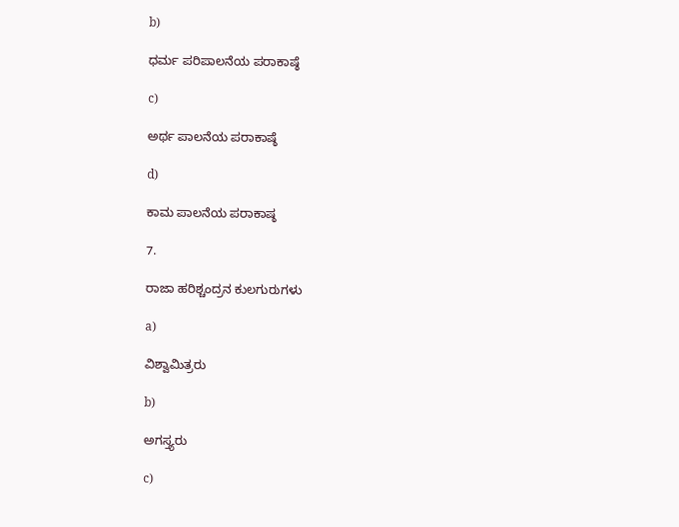b)

ಧರ್ಮ ಪರಿಪಾಲನೆಯ ಪರಾಕಾಷ್ಠೆ

c)

ಅರ್ಥ ಪಾಲನೆಯ ಪರಾಕಾಷ್ಠೆ

d)

ಕಾಮ ಪಾಲನೆಯ ಪರಾಕಾಷ್ಠ

7.

ರಾಜಾ ಹರಿಶ್ಚಂದ್ರನ ಕುಲಗುರುಗಳು

a)

ವಿಶ್ವಾಮಿತ್ರರು

b)

ಅಗಸ್ತ್ಯರು

c)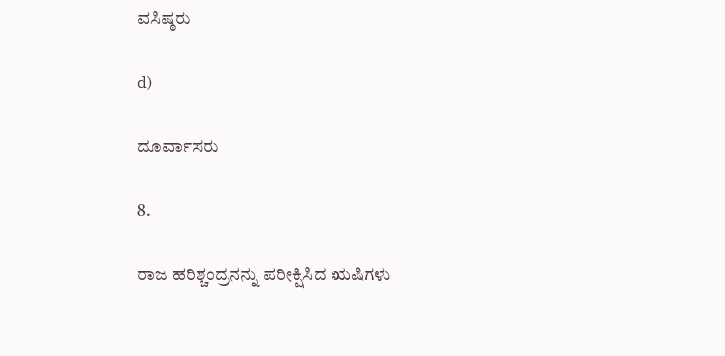ವಸಿಷ್ಠರು

d)

ದೂರ್ವಾಸರು

8.

ರಾಜ ಹರಿಶ್ಚಂದ್ರನನ್ನು ಪರೀಕ್ಷಿಸಿದ ಋಷಿಗಳು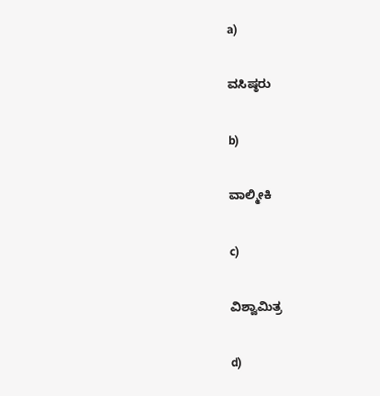a)

ವಸಿಷ್ಠರು

b)

ವಾಲ್ಮೀಕಿ

c)

ವಿಶ್ವಾಮಿತ್ರ

d)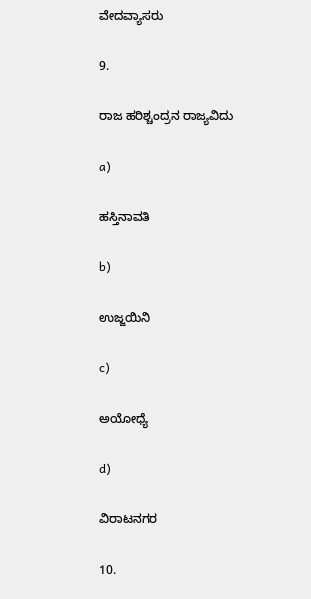ವೇದವ್ಯಾಸರು

9.

ರಾಜ ಹರಿಶ್ಚಂದ್ರನ ರಾಜ್ಯವಿದು

a)

ಹಸ್ತಿನಾವತಿ

b)

ಉಜ್ಜಯಿನಿ

c)

ಅಯೋಧ್ಯೆ

d)

ವಿರಾಟನಗರ

10.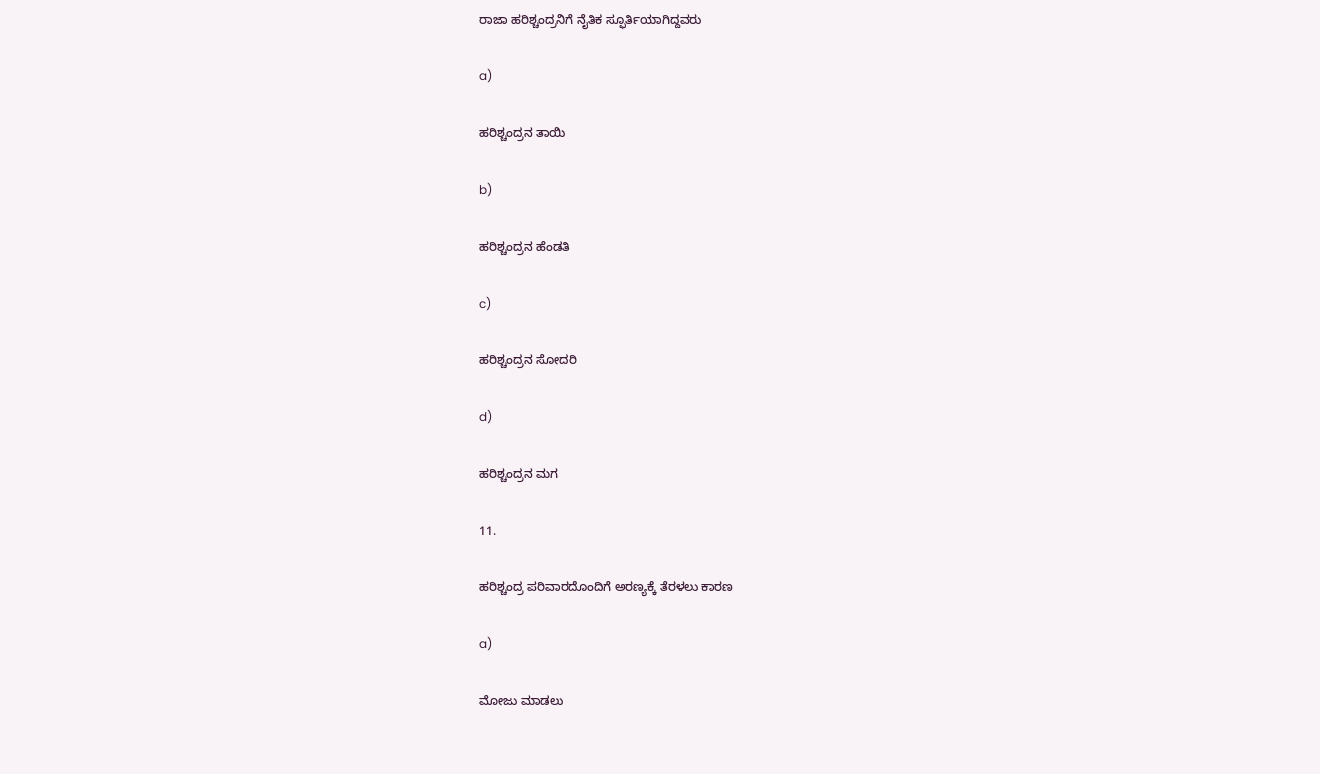ರಾಜಾ ಹರಿಶ್ಚಂದ್ರನಿಗೆ ನೈತಿಕ ಸ್ಫೂರ್ತಿಯಾಗಿದ್ದವರು

a)

ಹರಿಶ್ಚಂದ್ರನ ತಾಯಿ

b)

ಹರಿಶ್ಚಂದ್ರನ ಹೆಂಡತಿ

c)

ಹರಿಶ್ಚಂದ್ರನ ಸೋದರಿ

d)

ಹರಿಶ್ಚಂದ್ರನ ಮಗ

11.

ಹರಿಶ್ಚಂದ್ರ ಪರಿವಾರದೊಂದಿಗೆ ಅರಣ್ಯಕ್ಕೆ ತೆರಳಲು ಕಾರಣ

a)

ಮೋಜು ಮಾಡಲು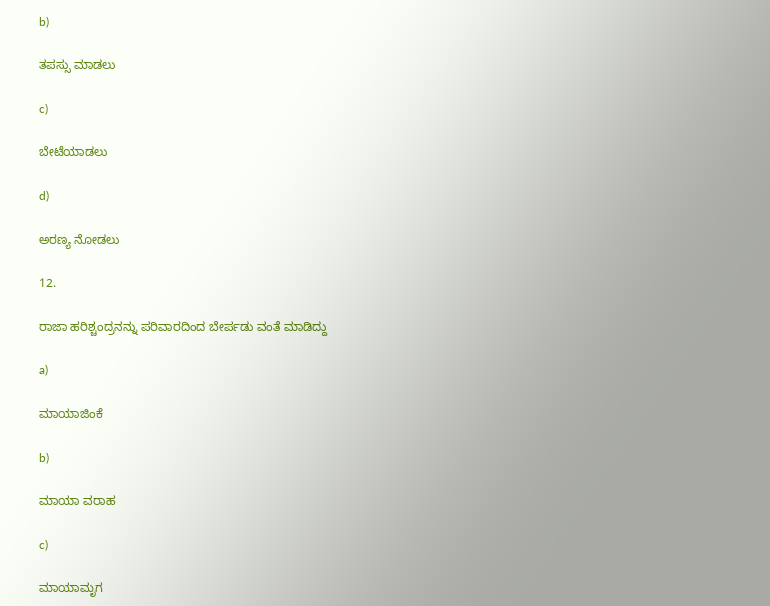b)

ತಪಸ್ಸು ಮಾಡಲು

c)

ಬೇಟೆಯಾಡಲು

d)

ಅರಣ್ಯ ನೋಡಲು

12.

ರಾಜಾ ಹರಿಶ್ಚಂದ್ರನನ್ನು ಪರಿವಾರದಿಂದ ಬೇರ್ಪಡು ವಂತೆ ಮಾಡಿದ್ದು

a)

ಮಾಯಾಜಿಂಕೆ

b)

ಮಾಯಾ ವರಾಹ

c)

ಮಾಯಾಮೃಗ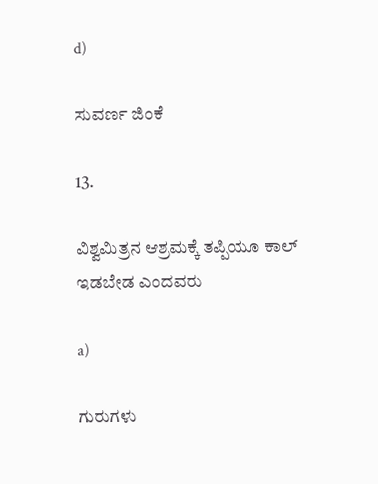d)

ಸುವರ್ಣ ಜಿಂಕೆ

13.

ವಿಶ್ವಮಿತ್ರನ ಆಶ್ರಮಕ್ಕೆ ತಪ್ಪಿಯೂ ಕಾಲ್ ಇಡಬೇಡ ಎಂದವರು

a)

ಗುರುಗಳು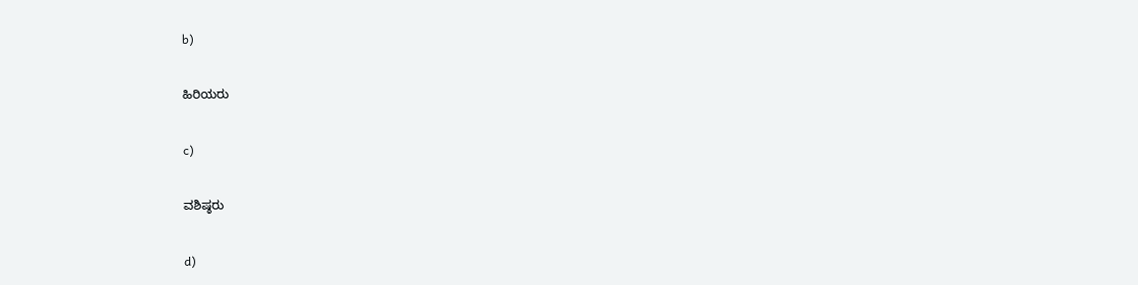b)

ಹಿರಿಯರು

c)

ವಶಿಷ್ಠರು

d)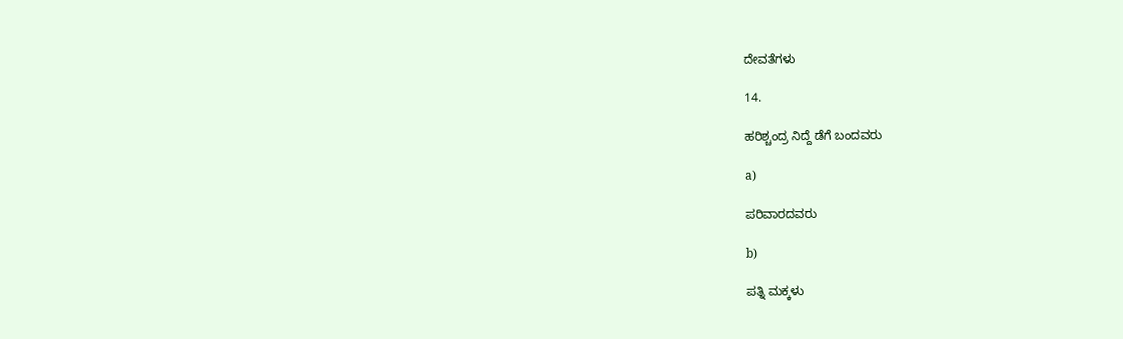ದೇವತೆಗಳು

14.

ಹರಿಶ್ಚಂದ್ರ ನಿದ್ದೆ ಡೆಗೆ ಬಂದವರು

a)

ಪರಿವಾರದವರು

b)

ಪತ್ನಿ ಮಕ್ಕಳು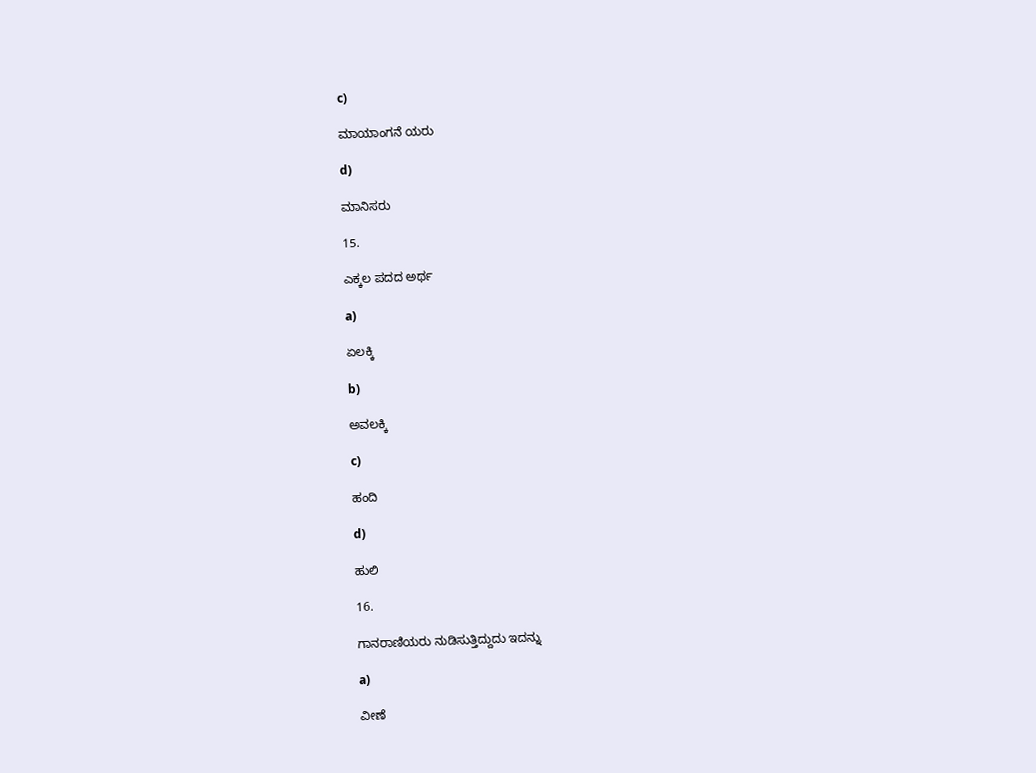c)

ಮಾಯಾಂಗನೆ ಯರು

d)

ಮಾನಿಸರು

15.

ಎಕ್ಕಲ ಪದದ ಅರ್ಥ

a)

ಏಲಕ್ಕಿ

b)

ಅವಲಕ್ಕಿ

c)

ಹಂದಿ

d)

ಹುಲಿ

16.

ಗಾನರಾಣಿಯರು ನುಡಿಸುತ್ತಿದ್ದುದು ಇದನ್ನು

a)

ವೀಣೆ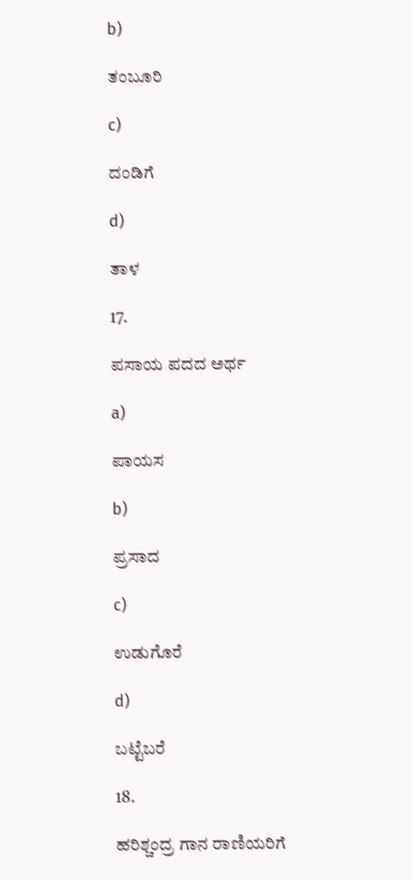b)

ತಂಬೂರಿ

c)

ದಂಡಿಗೆ

d)

ತಾಳ

17.

ಪಸಾಯ ಪದದ ಅರ್ಥ

a)

ಪಾಯಸ

b)

ಪ್ರಸಾದ

c)

ಉಡುಗೊರೆ

d)

ಬಟ್ಟೆಬರೆ

18.

ಹರಿಶ್ಚಂದ್ರ ಗಾನ ರಾಣಿಯರಿಗೆ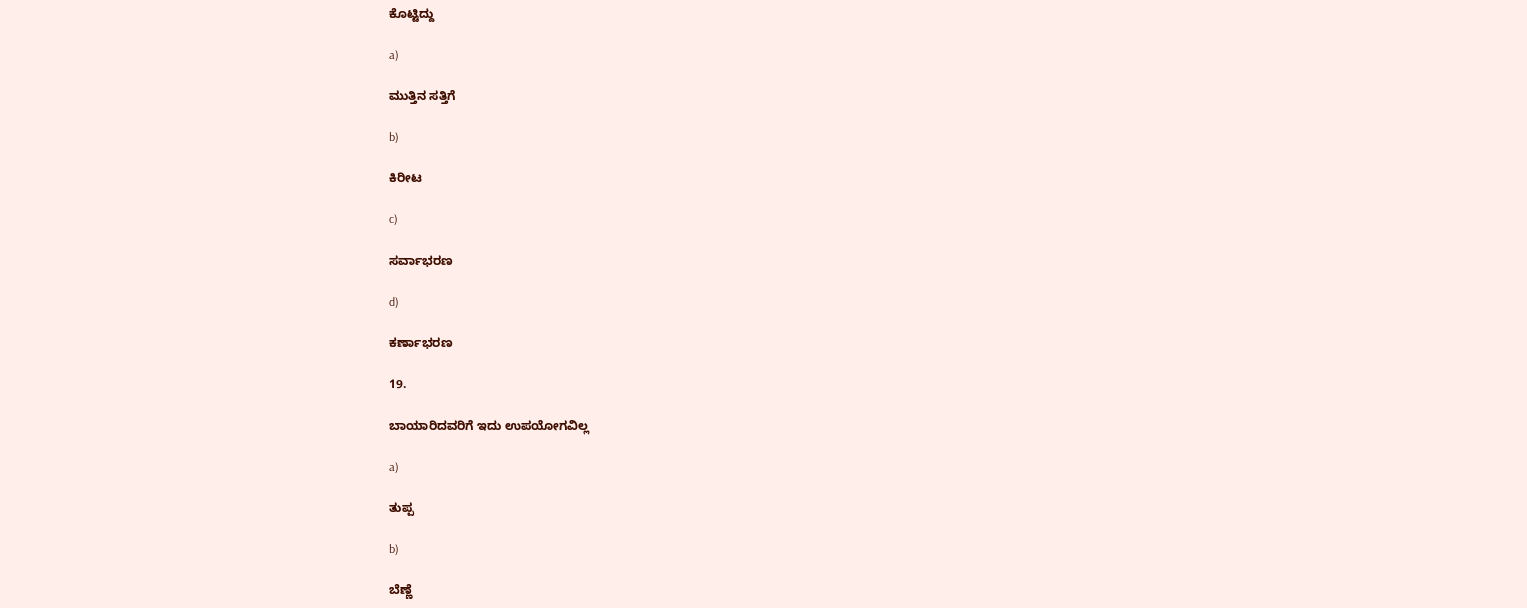ಕೊಟ್ಟಿದ್ದು

a)

ಮುತ್ತಿನ ಸತ್ತಿಗೆ

b)

ಕಿರೀಟ

c)

ಸರ್ವಾಭರಣ

d)

ಕರ್ಣಾಭರಣ

19.

ಬಾಯಾರಿದವರಿಗೆ ಇದು ಉಪಯೋಗವಿಲ್ಲ

a)

ತುಪ್ಪ

b)

ಬೆಣ್ಣೆ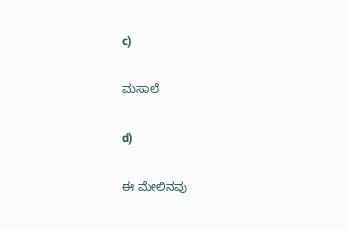c)

ಮಸಾಲೆ

d)

ಈ ಮೇಲಿನವು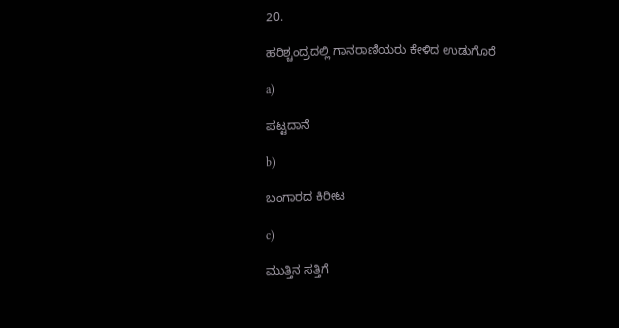20.

ಹರಿಶ್ಚಂದ್ರದಲ್ಲಿ ಗಾನರಾಣಿಯರು ಕೇಳಿದ ಉಡುಗೊರೆ

a)

ಪಟ್ಟದಾನೆ

b)

ಬಂಗಾರದ ಕಿರೀಟ

c)

ಮುತ್ತಿನ ಸತ್ತಿಗೆ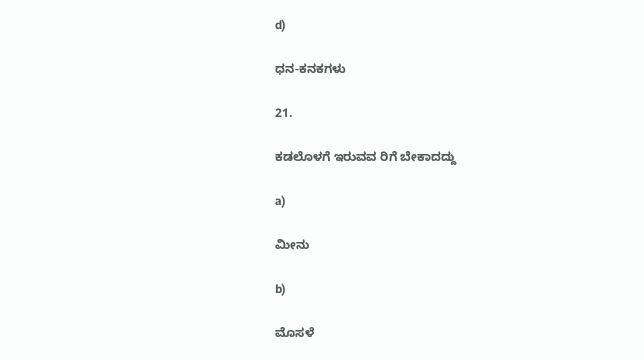d)

ಧನ-ಕನಕಗಳು

21.

ಕಡಲೊಳಗೆ ಇರುವವ ರಿಗೆ ಬೇಕಾದದ್ದು

a)

ಮೀನು

b)

ಮೊಸಳೆ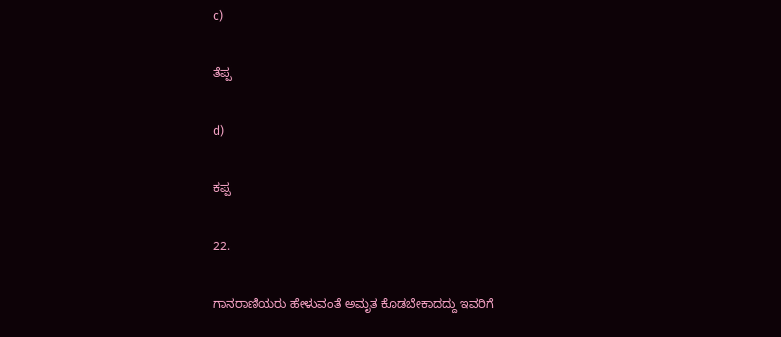c)

ತೆಪ್ಪ

d)

ಕಪ್ಪ

22.

ಗಾನರಾಣಿಯರು ಹೇಳುವಂತೆ ಅಮೃತ ಕೊಡಬೇಕಾದದ್ದು ಇವರಿಗೆ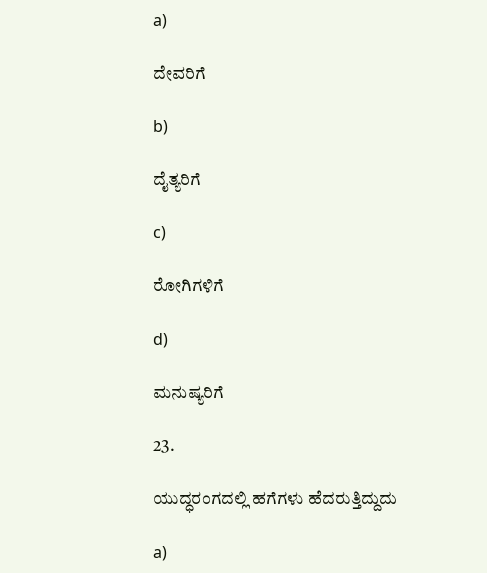a)

ದೇವರಿಗೆ

b)

ದೈತ್ಯರಿಗೆ

c)

ರೋಗಿಗಳಿಗೆ

d)

ಮನುಷ್ಯರಿಗೆ

23.

ಯುದ್ಧರಂಗದಲ್ಲಿ ಹಗೆಗಳು ಹೆದರುತ್ತಿದ್ದುದು

a)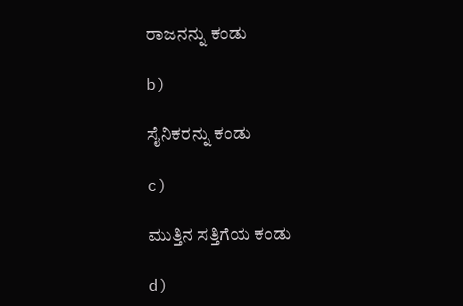ರಾಜನನ್ನು ಕಂಡು

b)

ಸೈನಿಕರನ್ನು ಕಂಡು

c)

ಮುತ್ತಿನ ಸತ್ತಿಗೆಯ ಕಂಡು

d)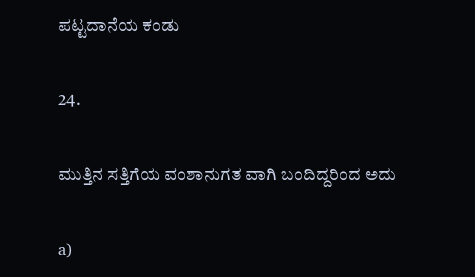ಪಟ್ಟದಾನೆಯ ಕಂಡು

24.

ಮುತ್ತಿನ ಸತ್ತಿಗೆಯ ವಂಶಾನುಗತ ವಾಗಿ ಬಂದಿದ್ದರಿಂದ ಅದು

a)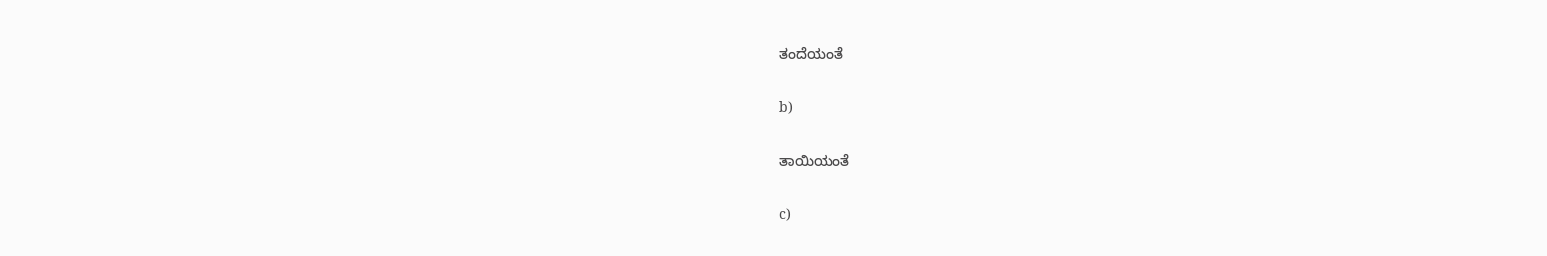ತಂದೆಯಂತೆ

b)

ತಾಯಿಯಂತೆ

c)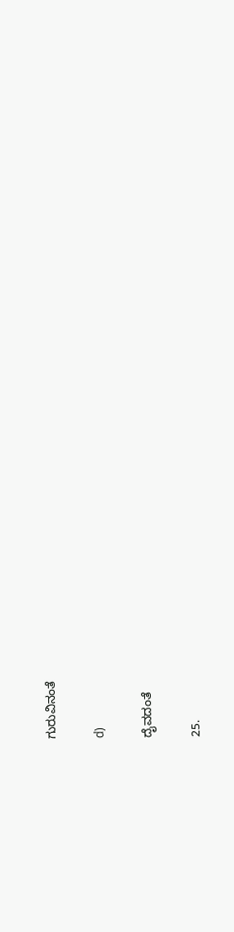ಗುರುವಿನಂತೆ

d)

ದೈವದಂತೆ

25.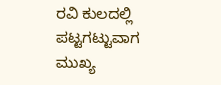ರವಿ ಕುಲದಲ್ಲಿ ಪಟ್ಟಗಟ್ಟುವಾಗ ಮುಖ್ಯ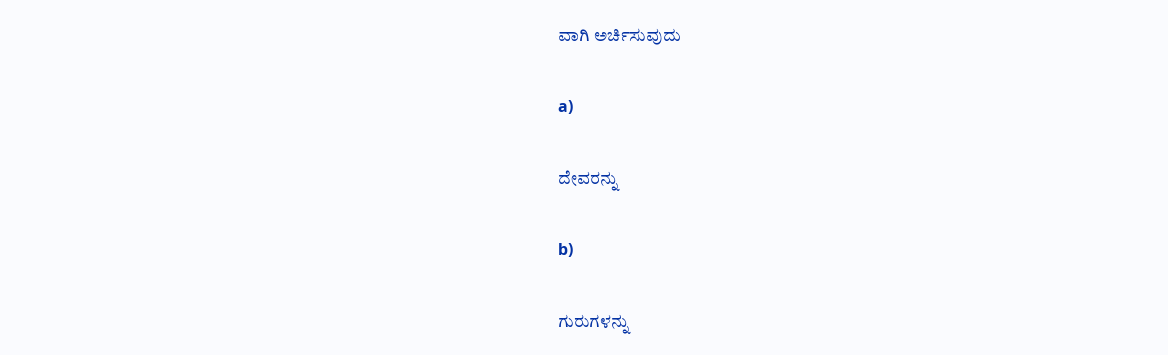ವಾಗಿ ಅರ್ಚಿಸುವುದು

a)

ದೇವರನ್ನು

b)

ಗುರುಗಳನ್ನು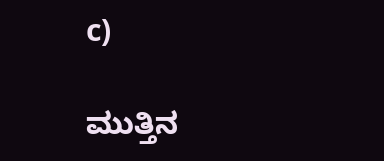c)

ಮುತ್ತಿನ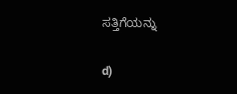ಸತ್ತಿಗೆಯನ್ನು

d)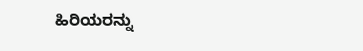ಹಿರಿಯರನ್ನು